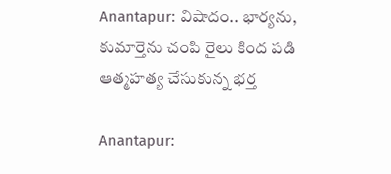Anantapur: విషాదం.. భార్యను, కుమార్తెను చంపి రైలు కింద పడి ఆత్మహత్య చేసుకున్న భర్త

Anantapur: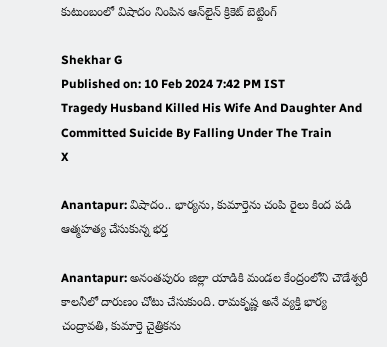కుటుంబంలో విషాదం నింపిన ఆన్‌లైన్‌ క్రికెట్‌ బెట్టింగ్

Shekhar G
Published on: 10 Feb 2024 7:42 PM IST
Tragedy Husband Killed His Wife And Daughter And Committed Suicide By Falling Under The Train
X

Anantapur: విషాదం.. భార్యను, కుమార్తెను చంపి రైలు కింద పడి ఆత్మహత్య చేసుకున్న భర్త

Anantapur: అనంతపురం జిల్లా యాడికి మండల కేంద్రంలోని చౌడేశ్వరీ కాలనీలో దారుణం చోటు చేసుకుంది. రామకృష్ణ అనే వ్యక్తి భార్య చంద్రావతి, కుమార్తె చైత్రికను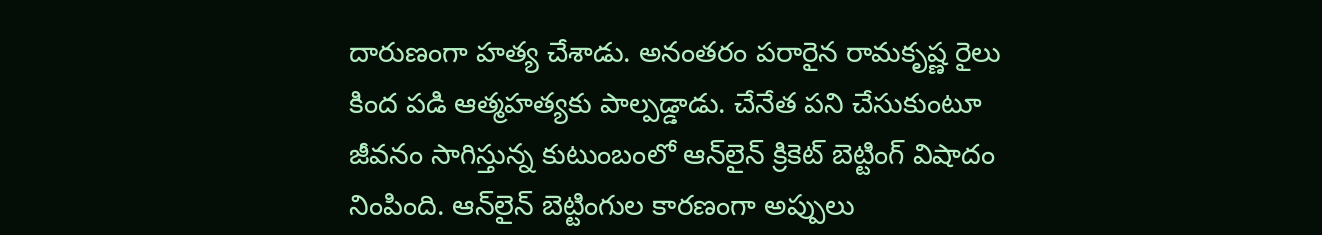దారుణంగా హత్య చేశాడు. అనంతరం పరారైన రామకృష్ణ రైలు కింద పడి ఆత్మహత్యకు పాల్పడ్డాడు. చేనేత పని చేసుకుంటూ జీవనం సాగిస్తున్న కుటుంబంలో ఆన్‌లైన్‌ క్రికెట్‌ బెట్టింగ్‌ విషాదం నింపింది. ఆన్‌లైన్‌ బెట్టింగుల కారణంగా అప్పులు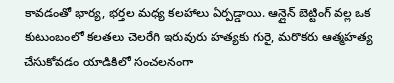కావడంతో భార్య, భర్తల మధ్య కలహాలు ఏర్పడ్డాయి. ఆన్లైన్ బెట్టింగ్ వల్ల ఒక కుటుంబంలో కలతలు చెలరేగి ఇరువురు హత్యకు గురై, మరొకరు ఆత్మహత్య చేసుకోవడం యాడికిలో సంచలనంగా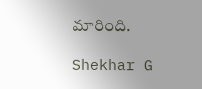మారింది.

Shekhar G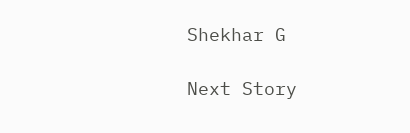Shekhar G

Next Story